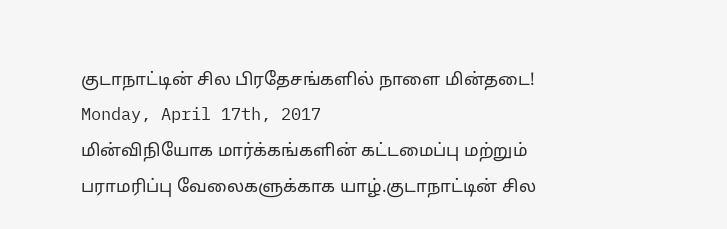குடாநாட்டின் சில பிரதேசங்களில் நாளை மின்தடை!
Monday, April 17th, 2017
மின்விநியோக மார்க்கங்களின் கட்டமைப்பு மற்றும் பராமரிப்பு வேலைகளுக்காக யாழ்.குடாநாட்டின் சில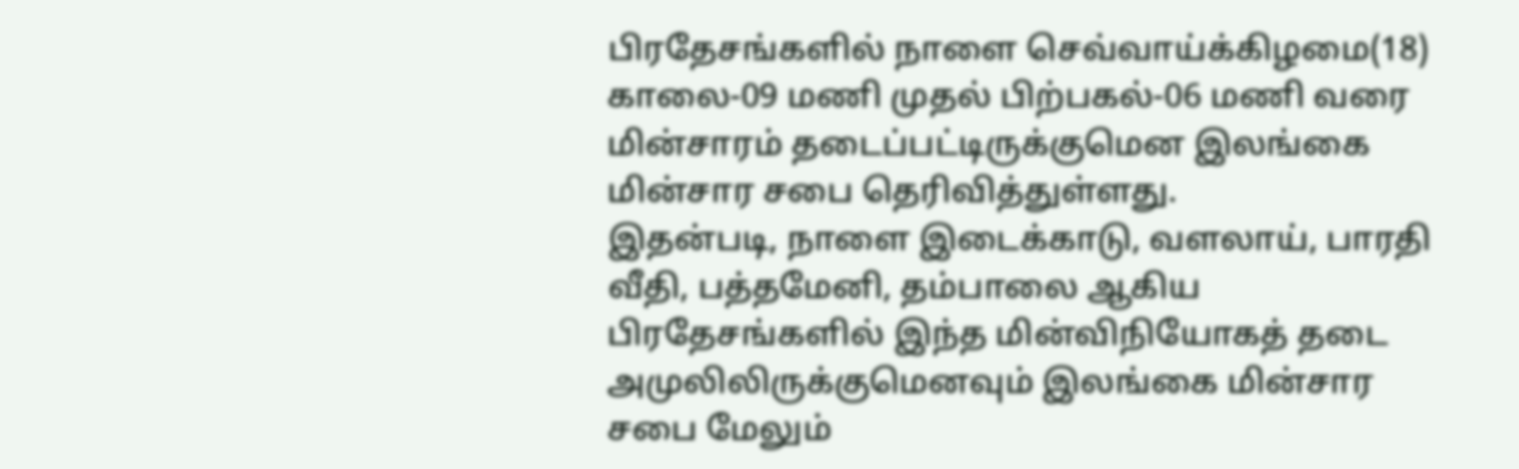பிரதேசங்களில் நாளை செவ்வாய்க்கிழமை(18) காலை-09 மணி முதல் பிற்பகல்-06 மணி வரை மின்சாரம் தடைப்பட்டிருக்குமென இலங்கை மின்சார சபை தெரிவித்துள்ளது.
இதன்படி, நாளை இடைக்காடு, வளலாய், பாரதி வீதி, பத்தமேனி, தம்பாலை ஆகிய பிரதேசங்களில் இந்த மின்விநியோகத் தடை அமுலிலிருக்குமெனவும் இலங்கை மின்சார சபை மேலும்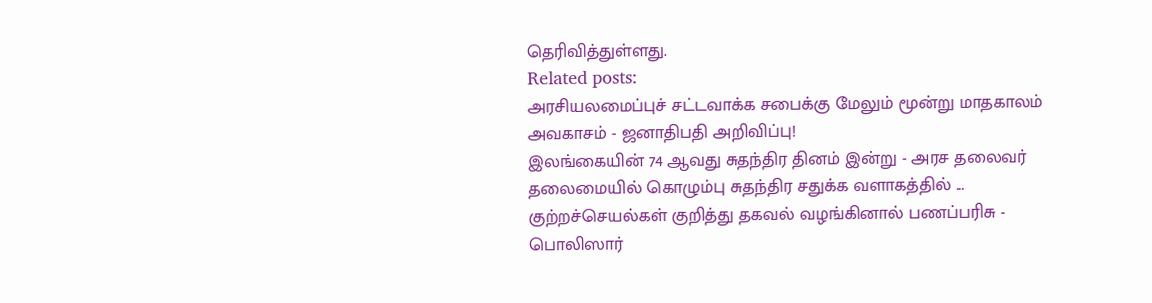தெரிவித்துள்ளது.
Related posts:
அரசியலமைப்புச் சட்டவாக்க சபைக்கு மேலும் மூன்று மாதகாலம் அவகாசம் - ஜனாதிபதி அறிவிப்பு!
இலங்கையின் 74 ஆவது சுதந்திர தினம் இன்று - அரச தலைவர் தலைமையில் கொழும்பு சுதந்திர சதுக்க வளாகத்தில் ...
குற்றச்செயல்கள் குறித்து தகவல் வழங்கினால் பணப்பரிசு - பொலிஸார்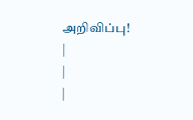அறிவிப்பு!
|
|
|